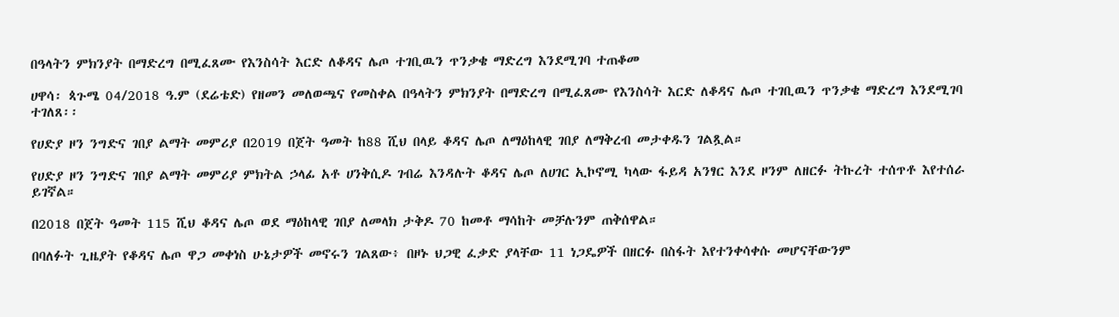በዓላትን ምክንያት በማድረግ በሚፈጸሙ የእንስሳት እርድ ለቆዳና ሌጦ ተገቢዉን ጥንቃቄ ማድረግ እንደሚገባ ተጠቆመ

ሀዋሳ፡ ጳጉሜ 04/2018 ዓ.ም (ደሬቴድ) የዘመን መለወጫና የመስቀል በዓላትን ምክንያት በማድረግ በሚፈጸሙ የእንስሳት እርድ ለቆዳና ሌጦ ተገቢዉን ጥንቃቄ ማድረግ እንደሚገባ ተገለጸ፡፡

የሀድያ ዞን ንግድና ገበያ ልማት መምሪያ በ2019 በጀት ዓመት ከ88 ሺህ በላይ ቆዳና ሌጦ ለማዕከላዊ ገበያ ለማቅረብ መታቀዱን ገልጿል።

የሀድያ ዞን ንግድና ገበያ ልማት መምሪያ ምክትል ኃላፊ አቶ ሀንቅሲዶ ገብሬ እንዳሉት ቆዳና ሌጦ ለሀገር ኢኮኖሚ ካላው ፋይዳ አንፃር እንደ ዞንም ለዘርፉ ትኩረት ተሰጥቶ እየተሰራ ይገኛል።

በ2018 በጀት ዓመት 115 ሺህ ቆዳና ሌጦ ወደ ማዕከላዊ ገበያ ለመላክ ታቅዶ 70 ከመቶ ማሳከት መቻሉንም ጠቅሰዋል።

በባለፉት ጊዜያት የቆዳና ሌጦ ዋጋ መቀነስ ሁኔታዎች መኖሩን ገልጸው፥ በዞኑ ህጋዊ ፈቃድ ያላቸው 11 ነጋዴዎች በዘርፉ በስፋት እየተንቀሳቀሱ መሆናቸውንም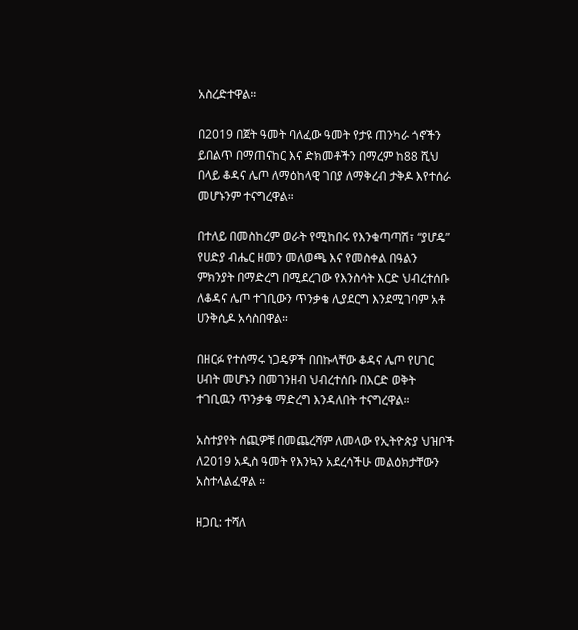አስረድተዋል።

በ2019 በጀት ዓመት ባለፈው ዓመት የታዩ ጠንካራ ጎኖችን ይበልጥ በማጠናከር እና ድክመቶችን በማረም ከ88 ሺህ በላይ ቆዳና ሌጦ ለማዕከላዊ ገበያ ለማቅረብ ታቅዶ እየተሰራ መሆኑንም ተናግረዋል።

በተለይ በመስከረም ወራት የሚከበሩ የእንቁጣጣሽ፣ “ያሆዴ” የሀድያ ብሔር ዘመን መለወጫ እና የመስቀል በዓልን ምክንያት በማድረግ በሚደረገው የእንስሳት እርድ ህብረተሰቡ ለቆዳና ሌጦ ተገቢውን ጥንቃቄ ሊያደርግ እንደሚገባም አቶ ሀንቅሲዶ አሳስበዋል።

በዘርፉ የተሰማሩ ነጋዴዎች በበኩላቸው ቆዳና ሌጦ የሀገር ሀብት መሆኑን በመገንዘብ ህብረተሰቡ በእርድ ወቅት ተገቢዉን ጥንቃቄ ማድረግ እንዳለበት ተናግረዋል።

አስተያየት ሰጪዎቹ በመጨረሻም ለመላው የኢትዮጵያ ህዝቦች ለ2019 አዲስ ዓመት የእንኳን አደረሳችሁ መልዕክታቸውን አስተላልፈዋል ።

ዘጋቢ: ተሻለ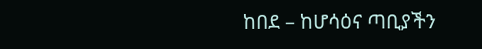ከበደ – ከሆሳዕና ጣቢያችን